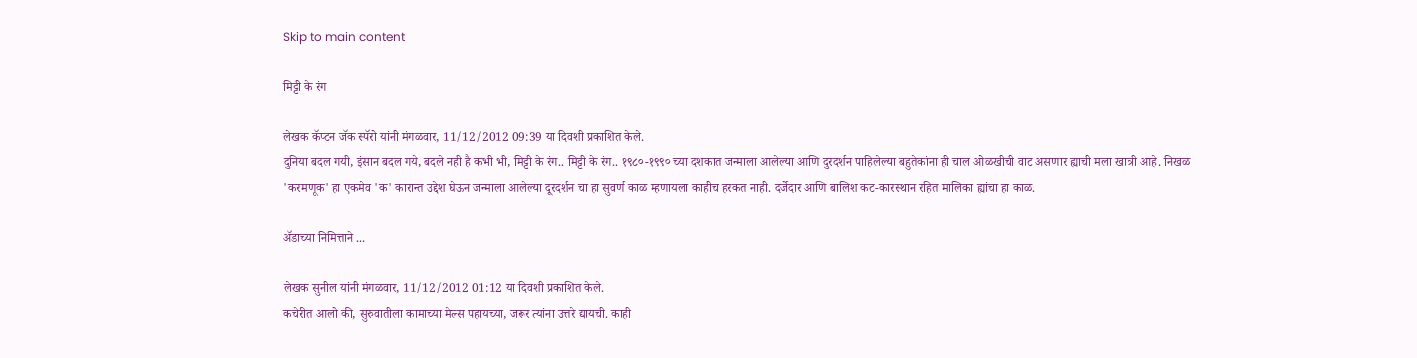Skip to main content

मिट्टी के रंग

लेखक कॅप्टन जॅक स्पॅरो यांनी मंगळवार, 11/12/2012 09:39 या दिवशी प्रकाशित केले.
दुनिया बदल गयी, इंसान बदल गये, बदले नही है कभी भी, मिट्टी के रंग.. मिट्टी के रंग.. १९८०-१९९० च्या दशकात जन्माला आलेल्या आणि दुरदर्शन पाहिलेल्या बहुतेकांना ही चाल ओळखीची वाट असणार ह्याची मला खात्री आहे. निखळ 'करमणूक' हा एकमेव 'क' कारान्त उद्देश घेऊन जन्माला आलेल्या दूरदर्शन चा हा सुवर्ण काळ म्हणायला काहीच हरकत नाही. दर्जेदार आणि बालिश कट-कारस्थान रहित मालिका ह्यांचा हा काळ.

अ‍ॅडाच्या निमित्ताने ...

लेखक सुनील यांनी मंगळवार, 11/12/2012 01:12 या दिवशी प्रकाशित केले.
कचेरीत आलो की, सुरुवातीला कामाच्या मेल्स पहायच्या, जरूर त्यांना उत्तरे द्यायची. काही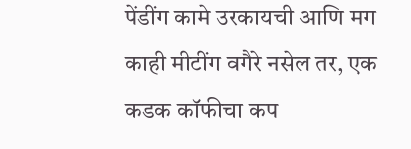पेंडींग कामे उरकायची आणि मग काही मीटींग वगैरे नसेल तर, एक कडक कॉफीचा कप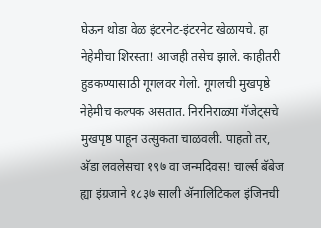घेऊन थोडा वेळ इंटरनेट-इंटरनेट खेळायचे. हा नेहेमीचा शिरस्ता! आजही तसेच झाले. काहीतरी हुडकण्यासाठी गूगलवर गेलो. गूगलची मुखपृष्ठे नेहेमीच कल्पक असतात. निरनिराळ्या गॅजेट्सचे मुखपृष्ठ पाहून उत्सुकता चाळवली. पाहतो तर, अ‍ॅडा लवलेसचा १९७ वा जन्मदिवस! चार्ल्स बॅबेज ह्या इंग्रजाने १८३७ साली अ‍ॅनालिटिकल इंजिनची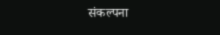संकल्पना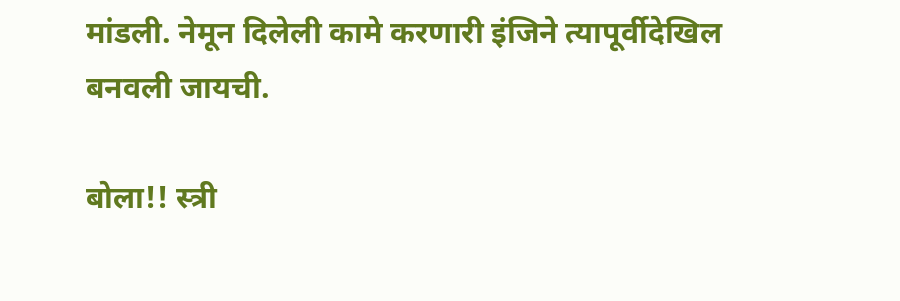मांडली. नेमून दिलेली कामे करणारी इंजिने त्यापूर्वीदेखिल बनवली जायची.

बोला!! स्त्री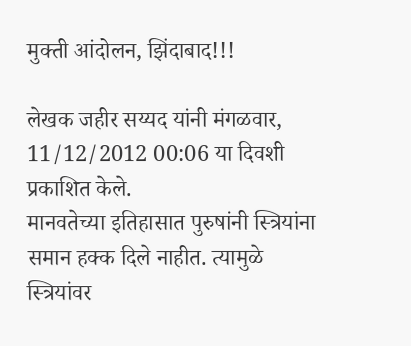मुक्ती आंदोलन, झिंदाबाद!!!

लेखक जहीर सय्यद यांनी मंगळवार, 11/12/2012 00:06 या दिवशी प्रकाशित केले.
मानवतेच्या इतिहासात पुरुषांनी स्त्रियांना समान हक्क दिले नाहीत. त्यामुळे स्त्रियांवर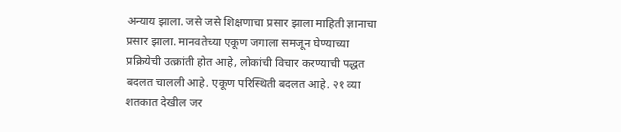अन्याय झाला. जसे जसे शिक्षणाचा प्रसार झाला माहिती ज्ञानाचा प्रसार झाला. मानवतेच्या एकूण जगाला समजून घेण्याच्या प्रक्रियेची उत्क्रांती होत आहे, लोकांची विचार करण्याची पद्धत बदलत चालली आहे. एकूण परिस्थिती बदलत आहे. २१ व्या शतकात देखील जर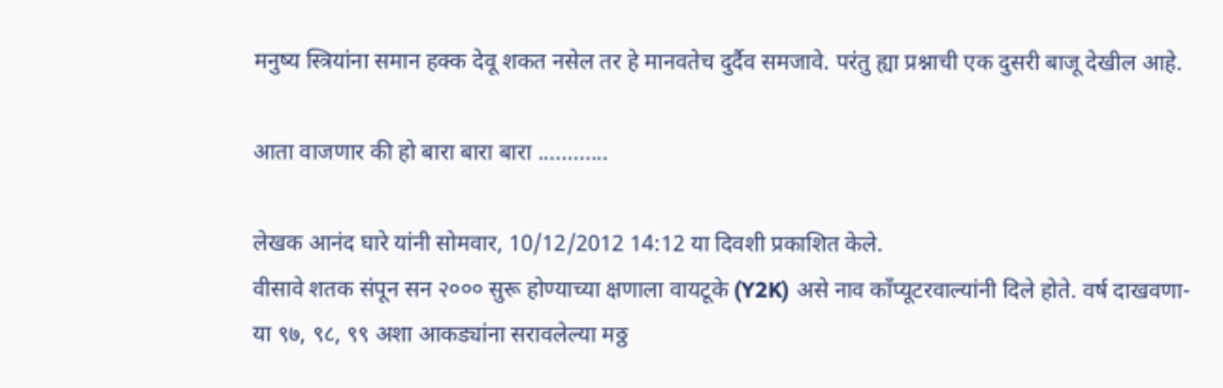मनुष्य स्त्रियांना समान हक्क देवू शकत नसेल तर हे मानवतेच दुर्दैव समजावे. परंतु ह्या प्रश्नाची एक दुसरी बाजू देखील आहे.

आता वाजणार की हो बारा बारा बारा ............

लेखक आनंद घारे यांनी सोमवार, 10/12/2012 14:12 या दिवशी प्रकाशित केले.
वीसावे शतक संपून सन २००० सुरू होण्याच्या क्षणाला वायटूके (Y2K) असे नाव काँप्यूटरवाल्यांनी दिले होते. वर्ष दाखवणा-या ९७, ९८, ९९ अशा आकड्यांना सरावलेल्या मठ्ठ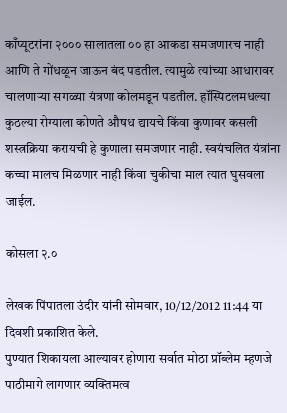काँप्यूटरांना २००० सालातला ०० हा आकडा समजणारच नाही आणि ते गोंधळून जाऊन बंद पडतील. त्यामुळे त्यांच्या आधारावर चालणार्‍या सगळ्या यंत्रणा कोलमडून पडतील. हॉस्पिटलमधल्या कुठल्या रोग्याला कोणते औषध द्यायचे किंवा कुणावर कसली शस्त्रक्रिया करायची हे कुणाला समजणार नाही. स्वयंचलित यंत्रांना कच्चा मालच मिळणार नाही किंवा चुकीचा माल त्यात घुसवला जाईल.

कोसला २.०

लेखक पिंपातला उंदीर यांनी सोमवार, 10/12/2012 11:44 या दिवशी प्रकाशित केले.
पुण्यात शिकायला आल्यावर होणारा सर्वात मोठा प्रॉब्लेम म्हणजे पाठीमागे लागणार व्यक्तिमत्व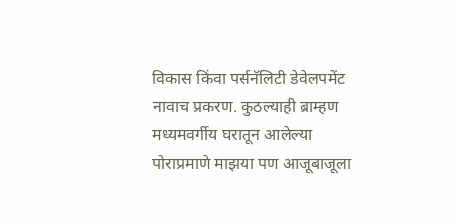विकास किंवा पर्सनॅलिटी डेवेलपमेंट नावाच प्रकरण. कुठल्याही ब्राम्हण मध्यमवर्गीय घरातून आलेल्या पोराप्रमाणे माझया पण आजूबाजूला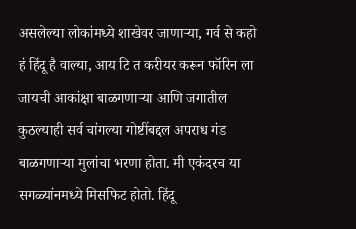असलेल्या लोकांमध्ये शाखेवर जाणार्‍या, गर्व से कहो हं हिंदू है वाल्या, आय टि त करीयर करून फॉरिन ला जायची आकांक्षा बाळगणार्‍या आणि जगातील कुठल्याही सर्व चांगल्या गोष्टींबद्दल अपराध गंड बाळगणार्‍या मुलांचा भरणा होता. मी एकंदरच या सगळ्यांनमध्ये मिसफिट होतो. हिंदू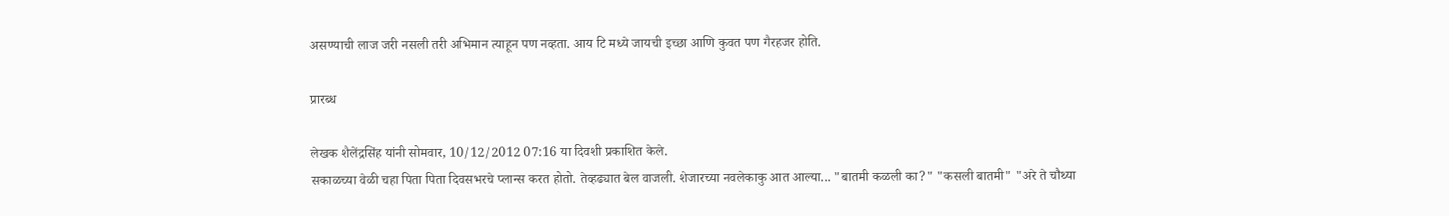असण्याची लाज जरी नसली तरी अभिमान त्याहून पण नव्हता. आय टि मध्ये जायची इच्छा आणि कुवत पण गैरहजर होति.

प्रारब्ध

लेखक शैलेंद्रसिंह यांनी सोमवार, 10/12/2012 07:16 या दिवशी प्रकाशित केले.
सकाळच्या वेळी चहा पिता पिता दिवसभरचे प्लान्स करत होतो. तेव्हढ्यात बेल वाजली. शेजारच्या नवलेकाकु आत आल्या... "बातमी कळली का?" "कसली बातमी" "अरे ते चौथ्या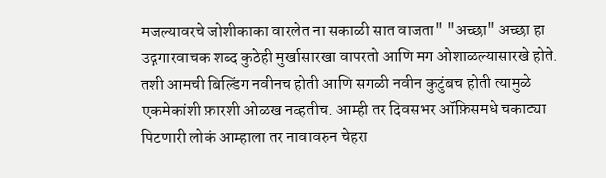मजल्यावरचे जोशीकाका वारलेत ना सकाळी सात वाजता" "अच्छा" अच्छा हा उद्गगारवाचक शब्द कुठेही मुर्खासारखा वापरतो आणि मग ओशाळल्यासारखे होते. तशी आमची बिल्डिंग नवीनच होती आणि सगळी नवीन कुटुंबच होती त्यामुळे एकमेकांशी फ़ारशी ओळख नव्हतीच. आम्ही तर दिवसभर ऑफ़िसमधे चकाट्या पिटणारी लोकं आम्हाला तर नावावरुन चेहरा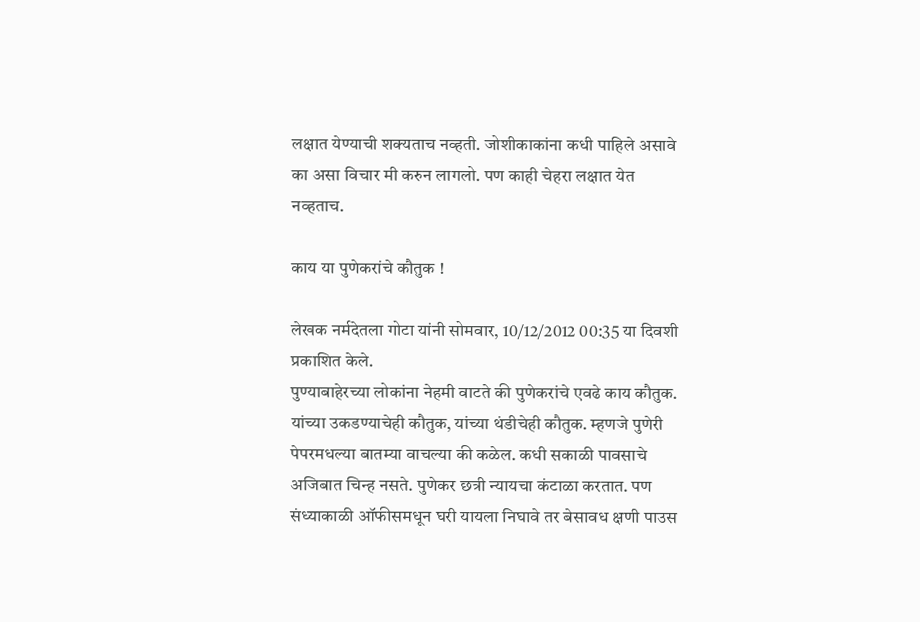लक्षात येण्याची शक्यताच नव्हती. जोशीकाकांना कधी पाहिले असावे का असा विचार मी करुन लागलो. पण काही चेहरा लक्षात येत नव्हताच.

काय या पुणेकरांचे कौतुक !

लेखक नर्मदेतला गोटा यांनी सोमवार, 10/12/2012 00:35 या दिवशी प्रकाशित केले.
पुण्याबाहेरच्या लोकांना नेहमी वाटते की पुणेकरांचे एवढे काय कौतुक. यांच्या उकडण्याचेही कौतुक, यांच्या थंडीचेही कौतुक. म्हणजे पुणेरी पेपरमधल्या बातम्या वाचल्या की कळेल. कधी सकाळी पावसाचे अजिबात चिन्ह नसते. पुणेकर छत्री न्यायचा कंटाळा करतात. पण संध्याकाळी ऑफीसमधून घरी यायला निघावे तर बेसावध क्षणी पाउस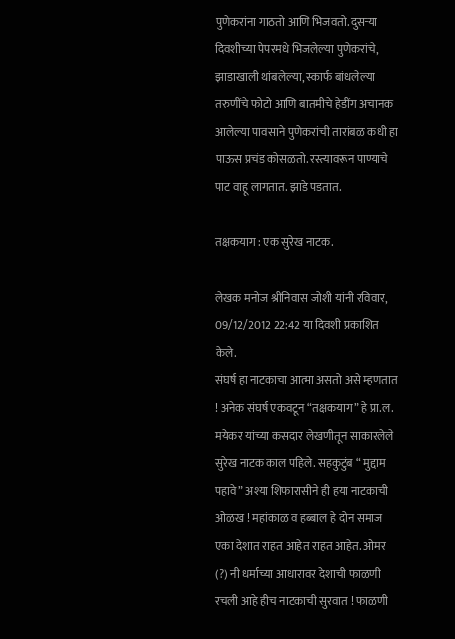पुणेकरांना गाठतो आणि भिजवतो. दुसर्‍या दिवशीच्या पेपरमधे भिजलेल्या पुणेकरांचे, झाडाखाली थांबलेल्या, स्कार्फ बांधलेल्या तरुणींचे फोटो आणि बातमीचे हेडींग अचानक आलेल्या पावसाने पुणेकरांची तारांबळ कधी हा पाऊस प्रचंड कोसळतो. रस्त्यावरून पाण्याचे पाट वाहू लागतात. झाडे पडतात.

तक्षकयाग : एक सुरेख नाटक.

लेखक मनोज श्रीनिवास जोशी यांनी रविवार, 09/12/2012 22:42 या दिवशी प्रकाशित केले.
संघर्ष हा नाटकाचा आत्मा असतो असे म्हणतात ! अनेक संघर्ष एकवटून “तक्षकयाग” हे प्रा.ल. मयेकर यांच्या कसदार लेखणीतून साकारलेले सुरेख नाटक काल पहिले. सहकुटुंब “ मुद्दाम पहावे” अश्या शिफारासीने ही हया नाटकाची ओळख ! महांकाळ व हब्बाल हे दोन समाज एका देशात राहत आहेत राहत आहेत. ओमर (?) नी धर्माच्या आधारावर देशाची फाळणी रचली आहे हीच नाटकाची सुरवात ! फाळणी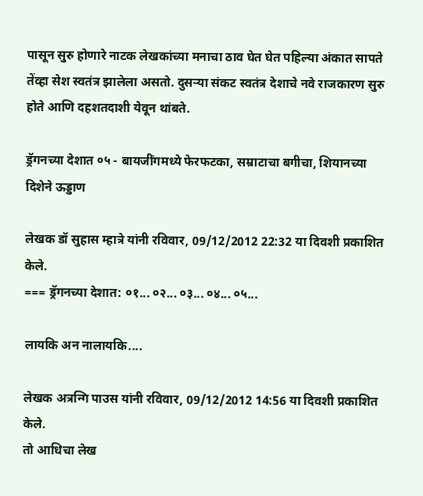पासून सुरु होणारे नाटक लेखकांच्या मनाचा ठाव घेत घेत पहिल्या अंकात सापते तेंव्हा सेश स्वतंत्र झालेला असतो. दुसऱ्या संकट स्वतंत्र देशाचे नवे राजकारण सुरु होते आणि दहशतदाशी येवून थांबते.

ड्रॅगनच्या देशात ०५ - बायजींगमध्ये फेरफटका, सम्राटाचा बगीचा, शियानच्या दिशेने ऊड्डाण

लेखक डॉ सुहास म्हात्रे यांनी रविवार, 09/12/2012 22:32 या दिवशी प्रकाशित केले.
=== ड्रॅगनच्या देशात: ०१... ०२... ०३... ०४... ०५...

लायकि अन नालायकि....

लेखक अत्रन्गि पाउस यांनी रविवार, 09/12/2012 14:56 या दिवशी प्रकाशित केले.
तो आधिचा लेख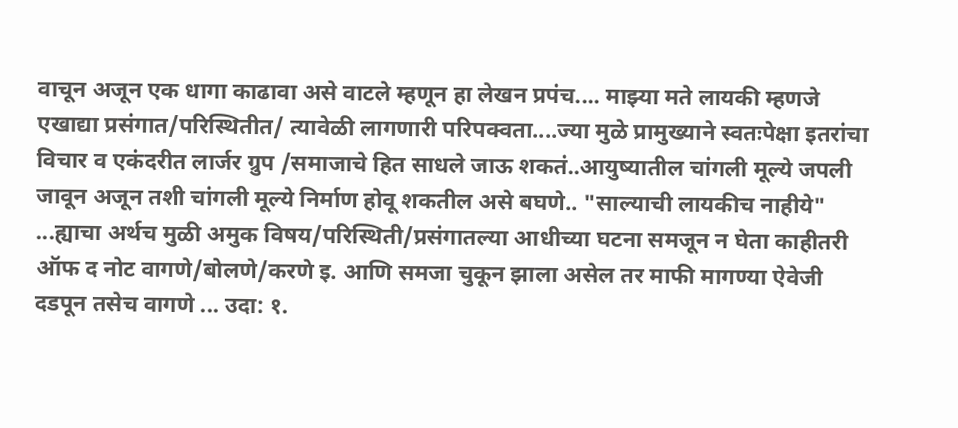वाचून अजून एक धागा काढावा असे वाटले म्हणून हा लेखन प्रपंच.... माझ्या मते लायकी म्हणजे एखाद्या प्रसंगात/परिस्थितीत/ त्यावेळी लागणारी परिपक्वता....ज्या मुळे प्रामुख्याने स्वतःपेक्षा इतरांचा विचार व एकंदरीत लार्जर ग्रुप /समाजाचे हित साधले जाऊ शकतं..आयुष्यातील चांगली मूल्ये जपली जावून अजून तशी चांगली मूल्ये निर्माण होवू शकतील असे बघणे.. "साल्याची लायकीच नाहीये" ...ह्याचा अर्थच मुळी अमुक विषय/परिस्थिती/प्रसंगातल्या आधीच्या घटना समजून न घेता काहीतरी ऑफ द नोट वागणे/बोलणे/करणे इ. आणि समजा चुकून झाला असेल तर माफी मागण्या ऐवेजी दडपून तसेच वागणे ... उदा: १.